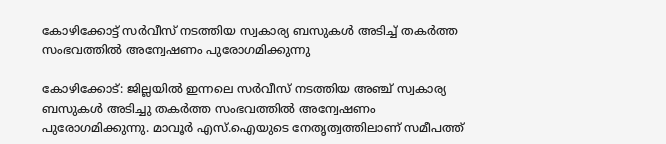കോഴിക്കോട്ട് സര്‍വീസ് നടത്തിയ സ്വകാര്യ ബസുകള്‍ അടിച്ച്‌ തകര്‍ത്ത സംഭവത്തില്‍ അന്വേഷണം പുരോഗമിക്കുന്നു

കോഴിക്കോട്: ജില്ലയില്‍ ഇന്നലെ സര്‍വീസ് നടത്തിയ അഞ്ച് സ്വകാര്യ ബസുകള്‍ അടിച്ചു തകര്‍ത്ത സംഭവത്തില്‍ അന്വേഷണം പുരോഗമിക്കുന്നു. മാവൂര്‍ എസ്.ഐയുടെ നേതൃത്വത്തിലാണ് സമീപത്ത്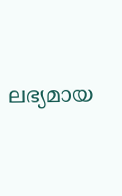ലഭ്യമായ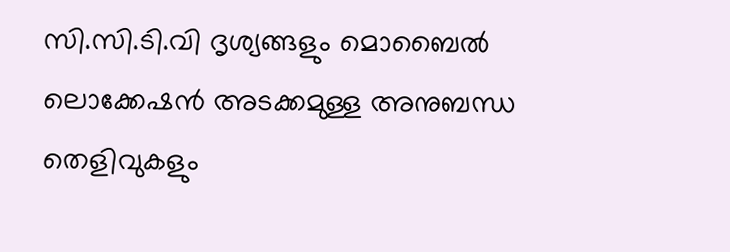സി.സി.ടി.വി ദൃശ്യങ്ങളും മൊബൈല്‍ ലൊക്കേഷന്‍ അടക്കമുള്ള അനുബന്ധ തെളിവുകളും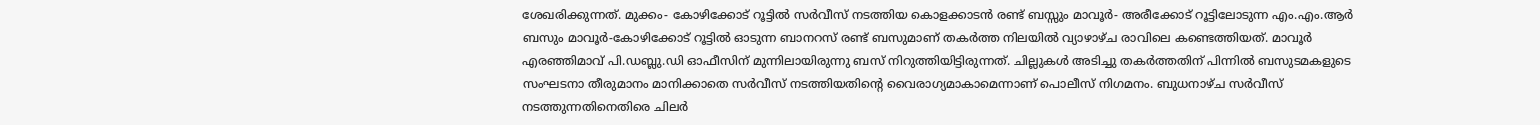ശേഖരിക്കുന്നത്. മുക്കം- കോഴിക്കോട് റൂട്ടില്‍ സര്‍വീസ് നടത്തിയ കൊളക്കാടന്‍ രണ്ട് ബസ്സും മാവൂര്‍- അരീക്കോട് റൂട്ടിലോടുന്ന എം.എം.ആര്‍ ബസും മാവൂര്‍-കോഴിക്കോട് റൂട്ടില്‍ ഓടുന്ന ബാനറസ് രണ്ട് ബസുമാണ് തകര്‍ത്ത നിലയില്‍ വ്യാഴാഴ്ച രാവിലെ കണ്ടെത്തിയത്. മാവൂര്‍ എരഞ്ഞിമാവ് പി.ഡബ്ലു.ഡി ഓഫീസിന് മുന്നിലായിരുന്നു ബസ് നിറുത്തിയിട്ടിരുന്നത്. ചില്ലുകള്‍ അടിച്ചു തകര്‍ത്തതിന് പിന്നില്‍ ബസുടമകളുടെ സംഘടനാ തീരുമാനം മാനിക്കാതെ സര്‍വീസ് നടത്തിയതിന്റെ വൈരാഗ്യമാകാമെന്നാണ് പൊലീസ് നിഗമനം. ബുധനാഴ്ച സര്‍വീസ് നടത്തുന്നതിനെതിരെ ചിലര്‍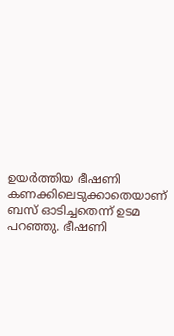ഉയര്‍ത്തിയ ഭീഷണി കണക്കിലെടുക്കാതെയാണ് ബസ് ഓടിച്ചതെന്ന് ഉടമ പറഞ്ഞു. ഭീഷണി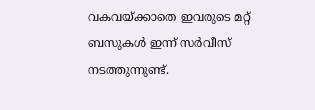വകവയ്ക്കാതെ ഇവരുടെ മറ്റ് ബസുകള്‍ ഇന്ന് സര്‍വീസ് നടത്തുന്നുണ്ട്.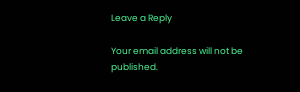Leave a Reply

Your email address will not be published.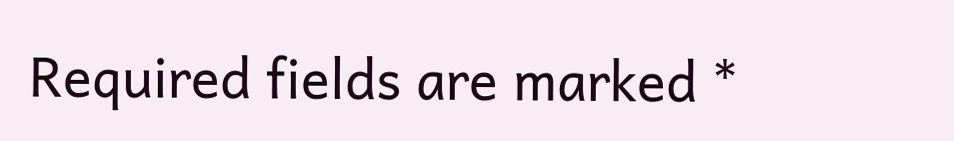Required fields are marked *